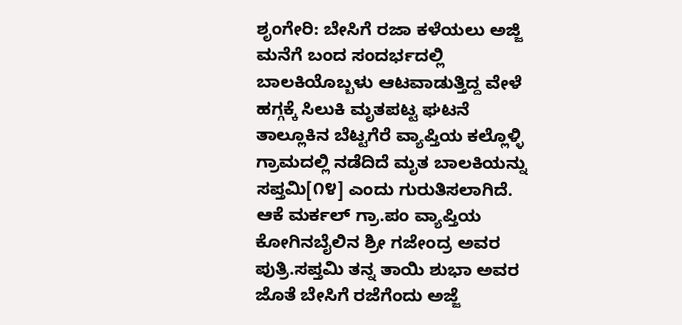ಶೃಂಗೇರಿ: ಬೇಸಿಗೆ ರಜಾ ಕಳೆಯಲು ಅಜ್ಜಿ ಮನೆಗೆ ಬಂದ ಸಂದರ್ಭದಲ್ಲಿ ಬಾಲಕಿಯೊಬ್ಬಳು ಆಟವಾಡುತ್ತಿದ್ದ ವೇಳೆ ಹಗ್ಗಕ್ಕೆ ಸಿಲುಕಿ ಮೃತಪಟ್ಟ ಘಟನೆ ತಾಲ್ಲೂಕಿನ ಬೆಟ್ಟಗೆರೆ ವ್ಯಾಪ್ತಿಯ ಕಲ್ಲೊಳ್ಳಿ ಗ್ರಾಮದಲ್ಲಿ ನಡೆದಿದೆ ಮೃತ ಬಾಲಕಿಯನ್ನು ಸಪ್ತಮಿ[೧೪] ಎಂದು ಗುರುತಿಸಲಾಗಿದೆ.
ಆಕೆ ಮರ್ಕಲ್ ಗ್ರಾ.ಪಂ ವ್ಯಾಪ್ತಿಯ ಕೋಗಿನಬೈಲಿನ ಶ್ರೀ ಗಜೇಂದ್ರ ಅವರ ಪುತ್ರಿ.ಸಪ್ತಮಿ ತನ್ನ ತಾಯಿ ಶುಭಾ ಅವರ ಜೊತೆ ಬೇಸಿಗೆ ರಜೆಗೆಂದು ಅಜ್ಜೆ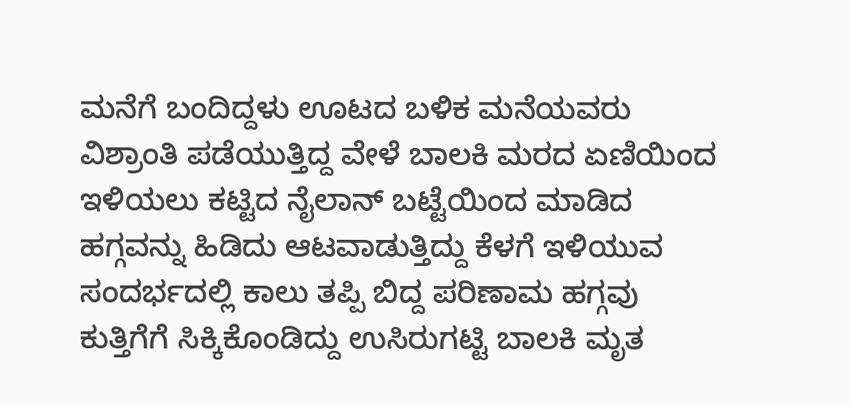ಮನೆಗೆ ಬಂದಿದ್ದಳು ಊಟದ ಬಳಿಕ ಮನೆಯವರು ವಿಶ್ರಾಂತಿ ಪಡೆಯುತ್ತಿದ್ದ ವೇಳೆ ಬಾಲಕಿ ಮರದ ಏಣಿಯಿಂದ ಇಳಿಯಲು ಕಟ್ಟಿದ ನೈಲಾನ್ ಬಟ್ಟೆಯಿಂದ ಮಾಡಿದ ಹಗ್ಗವನ್ನು ಹಿಡಿದು ಆಟವಾಡುತ್ತಿದ್ದು ಕೆಳಗೆ ಇಳಿಯುವ ಸಂದರ್ಭದಲ್ಲಿ ಕಾಲು ತಪ್ಪಿ ಬಿದ್ದ ಪರಿಣಾಮ ಹಗ್ಗವು ಕುತ್ತಿಗೆಗೆ ಸಿಕ್ಕಿಕೊಂಡಿದ್ದು ಉಸಿರುಗಟ್ಟಿ ಬಾಲಕಿ ಮೃತ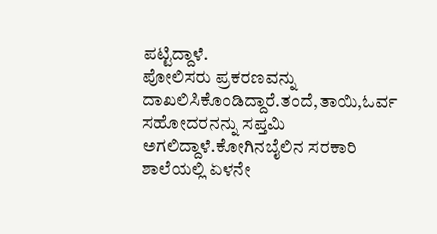ಪಟ್ಟಿದ್ದಾಳೆ.
ಪೋಲಿಸರು ಪ್ರಕರಣವನ್ನು ದಾಖಲಿಸಿಕೊಂಡಿದ್ದಾರೆ.ತಂದೆ,ತಾಯಿ,ಓರ್ವ ಸಹೋದರನನ್ನು ಸಪ್ತಮಿ ಅಗಲಿದ್ದಾಳೆ.ಕೋಗಿನಬೈಲಿನ ಸರಕಾರಿ ಶಾಲೆಯಲ್ಲಿ ಏಳನೇ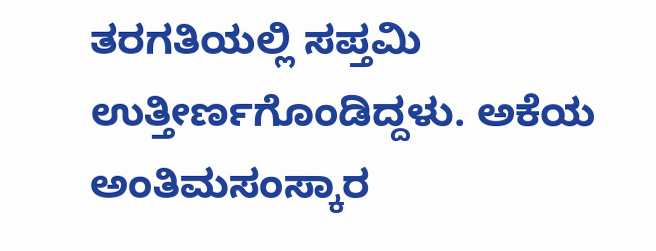ತರಗತಿಯಲ್ಲಿ ಸಪ್ತಮಿ ಉತ್ತೀರ್ಣಗೊಂಡಿದ್ದಳು. ಅಕೆಯ ಅಂತಿಮಸಂಸ್ಕಾರ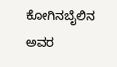ಕೋಗಿನಬೈಲಿನ ಅವರ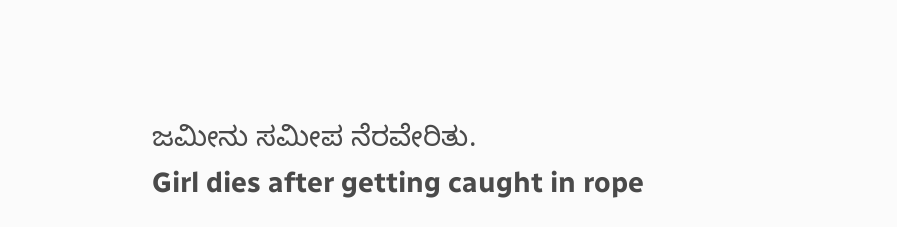ಜಮೀನು ಸಮೀಪ ನೆರವೇರಿತು.
Girl dies after getting caught in rope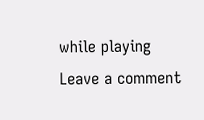while playing
Leave a comment